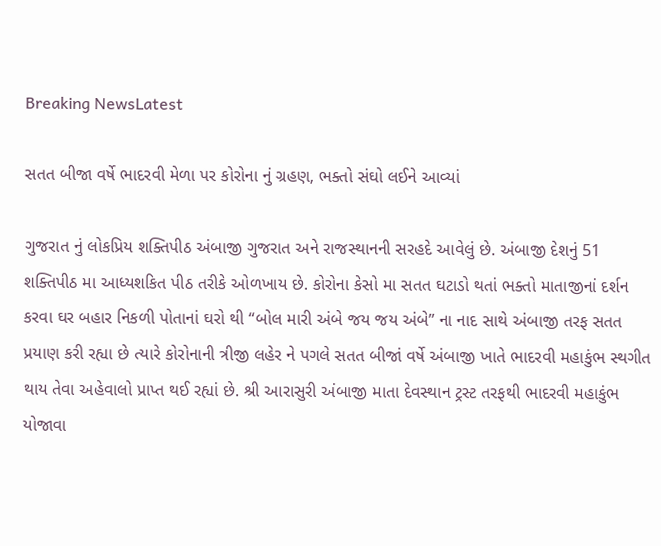Breaking NewsLatest

સતત બીજા વર્ષે ભાદરવી મેળા પર કોરોના નું ગ્રહણ, ભક્તો સંઘો લઈને આવ્યાં

ગુજરાત નું લોકપ્રિય શક્તિપીઠ અંબાજી ગુજરાત અને રાજસ્થાનની સરહદે આવેલું છે. અંબાજી દેશનું 51 શક્તિપીઠ મા આધ્યશકિત પીઠ તરીકે ઓળખાય છે. કોરોના કેસો મા સતત ઘટાડો થતાં ભક્તો માતાજીનાં દર્શન કરવા ઘર બહાર નિકળી પોતાનાં ઘરો થી “બોલ મારી અંબે જય જય અંબે” ના નાદ સાથે અંબાજી તરફ સતત પ્રયાણ કરી રહ્યા છે ત્યારે કોરોનાની ત્રીજી લહેર ને પગલે સતત બીજાં વર્ષે અંબાજી ખાતે ભાદરવી મહાકુંભ સ્થગીત થાય તેવા અહેવાલો પ્રાપ્ત થઈ રહ્યાં છે. શ્રી આરાસુરી અંબાજી માતા દેવસ્થાન ટ્રસ્ટ તરફથી ભાદરવી મહાકુંભ યોજાવા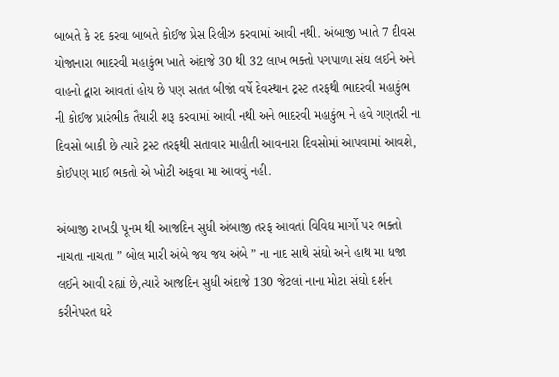બાબતે કે રદ કરવા બાબતે કોઈજ પ્રેસ રિલીઝ કરવામાં આવી નથી. અંબાજી ખાતે 7 દીવસ યોજાનારા ભાદરવી મહાકુંભ ખાતે અંદાજે 30 થી 32 લાખ ભક્તો પગપાળા સંઘ લઈને અને વાહનો દ્વારા આવતાં હોય છે પણ સતત બીજાં વર્ષે દેવસ્થાન ટ્રસ્ટ તરફથી ભાદરવી મહાકુંભ ની કોઈજ પ્રારંભીક તૈયારી શરૂ કરવામાં આવી નથી અને ભાદરવી મહાકુંભ ને હવે ગણતરી ના દિવસો બાકી છે ત્યારે ટ્રસ્ટ તરફથી સતાવાર માહીતી આવનારા દિવસોમાં આપવામાં આવશે, કોઈપણ માઈ ભકતો એ ખોટી અફવા મા આવવું નહી.

અંબાજી રાખડી પૂનમ થી આજદિન સુધી અંબાજી તરફ આવતાં વિવિઘ માર્ગો પર ભક્તો નાચતા નાચતા ” બોલ મારી અંબે જય જય અંબે ” ના નાદ સાથે સંઘો અને હાથ મા ધજા લઈને આવી રહ્યાં છે,ત્યારે આજદિન સુધી અંદાજે 130 જેટલાં નાના મોટા સંઘો દર્શન કરીનેપરત ઘરે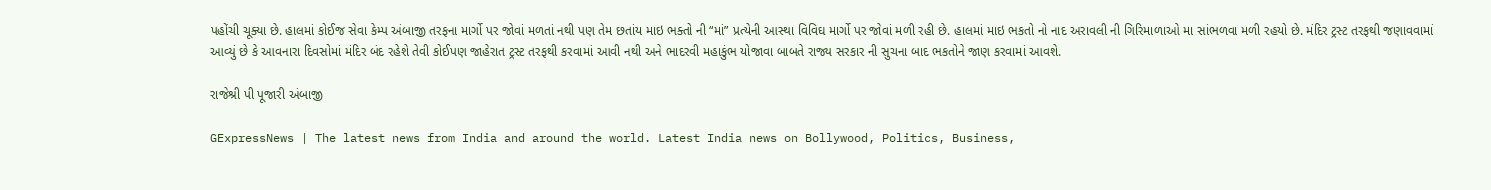પહોંચી ચૂક્યા છે. હાલમાં કોઈજ સેવા કેમ્પ અંબાજી તરફના માર્ગો પર જોવાં મળતાં નથી પણ તેમ છતાંય માઇ ભક્તો ની “માં” પ્રત્યેની આસ્થા વિવિઘ માર્ગો પર જોવાં મળી રહી છે. હાલમાં માઇ ભકતો નો નાદ અરાવલી ની ગિરિમાળાઓ મા સાંભળવા મળી રહયો છે. મંદિર ટ્રસ્ટ તરફથી જણાવવામાં આવ્યું છે કે આવનારા દિવસોમાં મંદિર બંદ રહેશે તેવી કોઈપણ જાહેરાત ટ્રસ્ટ તરફથી કરવામાં આવી નથી અને ભાદરવી મહાકુંભ યોજાવા બાબતે રાજ્ય સરકાર ની સુચના બાદ ભકતોને જાણ કરવામાં આવશે.

રાજેશ્રી પી પૂજારી અંબાજી

GExpressNews | The latest news from India and around the world. Latest India news on Bollywood, Politics, Business,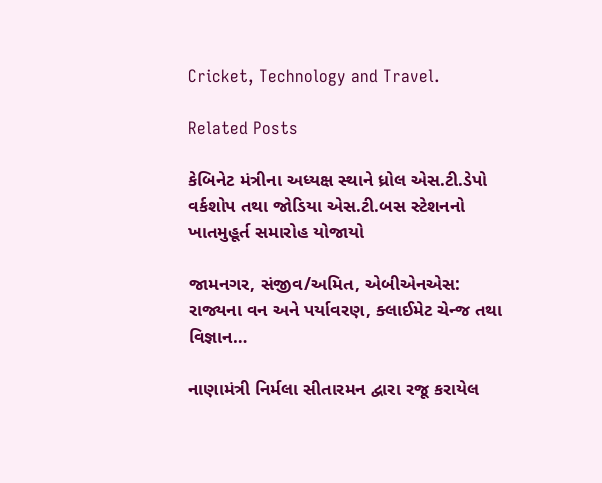Cricket, Technology and Travel.

Related Posts

કેબિનેટ મંત્રીના અધ્યક્ષ સ્થાને ધ્રોલ એસ.ટી.ડેપો વર્કશોપ તથા જોડિયા એસ.ટી.બસ સ્ટેશનનો ખાતમુહૂર્ત સમારોહ યોજાયો

જામનગર, સંજીવ/અમિત, એબીએનએસ: રાજ્યના વન અને પર્યાવરણ, ક્લાઈમેટ ચેન્જ તથા વિજ્ઞાન…

નાણામંત્રી નિર્મલા સીતારમન દ્વારા રજૂ કરાયેલ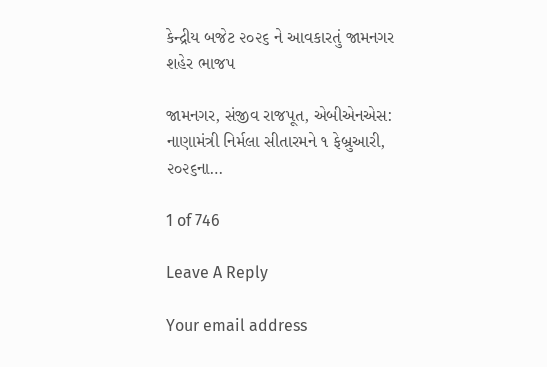કેન્દ્રીય બજેટ ૨૦૨૬ ને આવકારતું જામનગર શહેર ભાજપ

જામનગર, સંજીવ રાજપૂત, એબીએનએસ: નાણામંત્રી નિર્મલા સીતારમને ૧ ફેબ્રુઆરી, ૨૦૨૬ના…

1 of 746

Leave A Reply

Your email address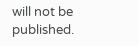will not be published.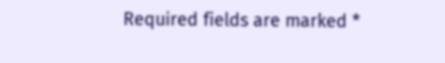Required fields are marked *